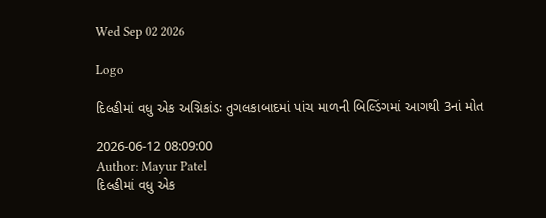Wed Sep 02 2026

Logo

દિલ્હીમાં વધુ એક અગ્નિકાંડઃ તુગલકાબાદમાં પાંચ માળની બિલ્ડિંગમાં આગથી 3નાં મોત

2026-06-12 08:09:00
Author: Mayur Patel
દિલ્હીમાં વધુ એક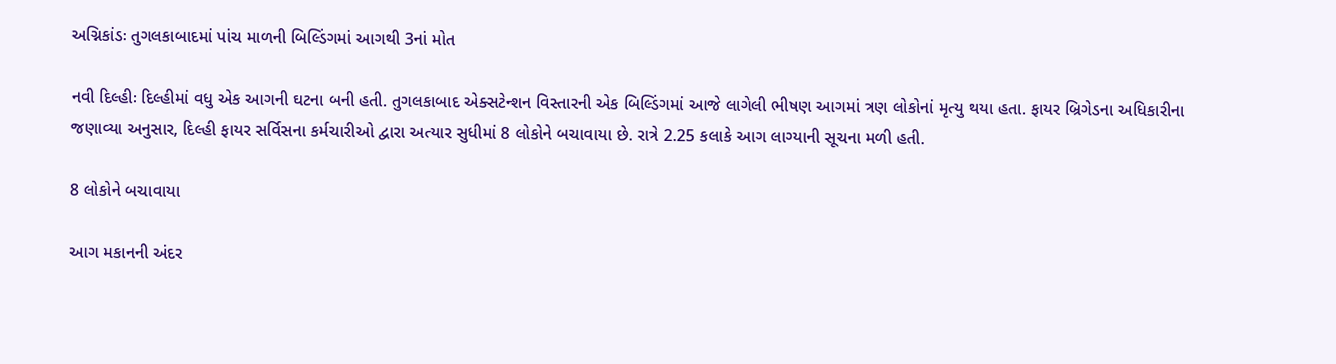અગ્નિકાંડઃ તુગલકાબાદમાં પાંચ માળની બિલ્ડિંગમાં આગથી 3નાં મોત

નવી દિલ્હીઃ દિલ્હીમાં વધુ એક આગની ઘટના બની હતી. તુગલકાબાદ એક્સટેન્શન વિસ્તારની એક બિલ્ડિંગમાં આજે લાગેલી ભીષણ આગમાં ત્રણ લોકોનાં મૃત્યુ થયા હતા. ફાયર બ્રિગેડના અધિકારીના જણાવ્યા અનુસાર, દિલ્હી ફાયર સર્વિસના કર્મચારીઓ દ્વારા અત્યાર સુધીમાં 8 લોકોને બચાવાયા છે. રાત્રે 2.25 કલાકે આગ લાગ્યાની સૂચના મળી હતી.

8 લોકોને બચાવાયા

આગ મકાનની અંદર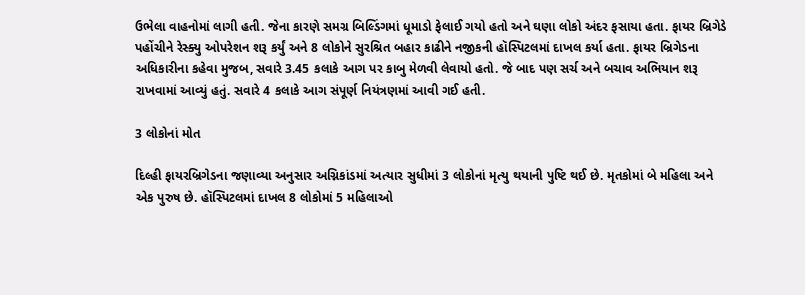ઉભેલા વાહનોમાં લાગી હતી. જેના કારણે સમગ્ર બિલ્ડિંગમાં ધૂમાડો ફેલાઈ ગયો હતો અને ઘણા લોકો અંદર ફસાયા હતા. ફાયર બ્રિગેડે પહોંચીને રેસ્ક્યુ ઓપરેશન શરૂ કર્યું અને 8 લોકોને સુરશ્રિત બહાર કાઢીને નજીકની હૉસ્પિટલમાં દાખલ કર્યા હતા. ફાયર બ્રિગેડના અધિકારીના કહેવા મુજબ, સવારે 3.45 કલાકે આગ પર કાબુ મેળવી લેવાયો હતો. જે બાદ પણ સર્ચ અને બચાવ અભિયાન શરૂ રાખવામાં આવ્યું હતું. સવારે 4 કલાકે આગ સંપૂર્ણ નિયંત્રણમાં આવી ગઈ હતી.

3 લોકોનાં મોત

દિલ્હી ફાયરબ્રિગેડના જણાવ્યા અનુસાર અગ્નિકાંડમાં અત્યાર સુધીમાં 3 લોકોનાં મૃત્યુ થયાની પુષ્ટિ થઈ છે. મૃતકોમાં બે મહિલા અને એક પુરુષ છે. હૉસ્પિટલમાં દાખલ 8 લોકોમાં 5 મહિલાઓ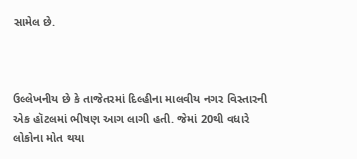સામેલ છે.



ઉલ્લેખનીય છે કે તાજેતરમાં દિલ્હીના માલવીય નગર વિસ્તારની એક હૉટલમાં ભીષણ આગ લાગી હતી. જેમાં 20થી વધારે લોકોના મોત થયા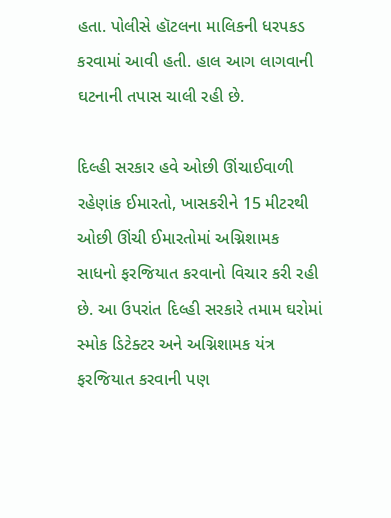હતા. પોલીસે હૉટલના માલિકની ધરપકડ કરવામાં આવી હતી. હાલ આગ લાગવાની ઘટનાની તપાસ ચાલી રહી છે.

દિલ્હી સરકાર હવે ઓછી ઊંચાઈવાળી રહેણાંક ઈમારતો, ખાસકરીને 15 મીટરથી ઓછી ઊંચી ઈમારતોમાં અગ્નિશામક સાધનો ફરજિયાત કરવાનો વિચાર કરી રહી છે. આ ઉપરાંત દિલ્હી સરકારે તમામ ઘરોમાં સ્મોક ડિટેક્ટર અને અગ્નિશામક યંત્ર ફરજિયાત કરવાની પણ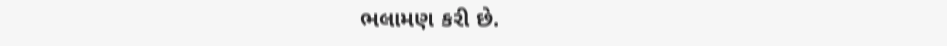ભલામણ કરી છે.